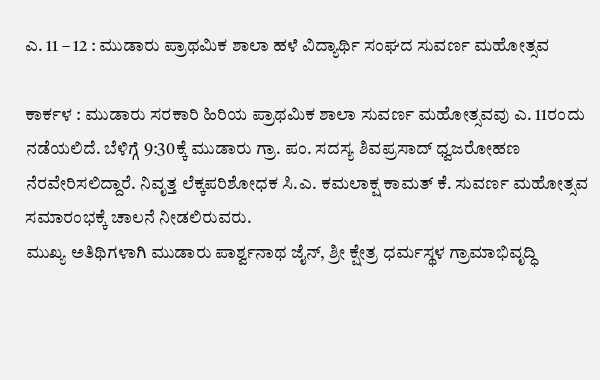ಎ. 11 – 12 : ಮುಡಾರು ಪ್ರಾಥಮಿಕ ಶಾಲಾ ಹಳೆ ವಿದ್ಯಾರ್ಥಿ ಸಂಘದ ಸುವರ್ಣ ಮಹೋತ್ಸವ

ಕಾರ್ಕಳ : ಮುಡಾರು ಸರಕಾರಿ ಹಿರಿಯ ಪ್ರಾಥಮಿಕ ಶಾಲಾ ಸುವರ್ಣ ಮಹೋತ್ಸವವು ಎ. 11ರಂದು ನಡೆಯಲಿದೆ. ಬೆಳಿಗ್ಗೆ 9:30ಕ್ಕೆ ಮುಡಾರು ಗ್ರಾ. ಪಂ. ಸದಸ್ಯ ಶಿವಪ್ರಸಾದ್‌ ಧ್ವಜರೋಹಣ ನೆರವೇರಿಸಲಿದ್ದಾರೆ. ನಿವೃತ್ತ ಲೆಕ್ಕಪರಿಶೋಧಕ ಸಿ.ಎ. ಕಮಲಾಕ್ಷ ಕಾಮತ್‌ ಕೆ. ಸುವರ್ಣ ಮಹೋತ್ಸವ ಸಮಾರಂಭಕ್ಕೆ ಚಾಲನೆ ನೀಡಲಿರುವರು.
ಮುಖ್ಯ ಅತಿಥಿಗಳಾಗಿ ಮುಡಾರು ಪಾರ್ಶ್ವನಾಥ ಜೈನ್‌, ಶ್ರೀ ಕ್ಷೇತ್ರ ಧರ್ಮಸ್ಥಳ ಗ್ರಾಮಾಭಿವೃದ್ಧಿ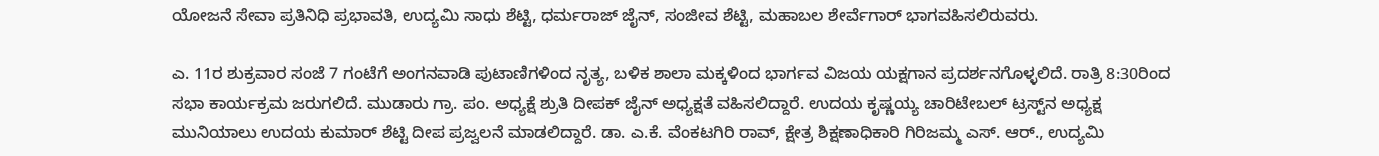ಯೋಜನೆ ಸೇವಾ ಪ್ರತಿನಿಧಿ ಪ್ರಭಾವತಿ, ಉದ್ಯಮಿ ಸಾಧು ಶೆಟ್ಟಿ, ಧರ್ಮರಾಜ್‌ ಜೈನ್‌, ಸಂಜೀವ ಶೆಟ್ಟಿ, ಮಹಾಬಲ ಶೇರ್ವೆಗಾರ್‌ ಭಾಗವಹಿಸಲಿರುವರು.

ಎ. 11ರ ಶುಕ್ರವಾರ ಸಂಜೆ 7 ಗಂಟೆಗೆ ಅಂಗನವಾಡಿ ಪುಟಾಣಿಗಳಿಂದ ನೃತ್ಯ, ಬಳಿಕ ಶಾಲಾ ಮಕ್ಕಳಿಂದ ಭಾರ್ಗವ ವಿಜಯ ಯಕ್ಷಗಾನ ಪ್ರದರ್ಶನಗೊಳ್ಳಲಿದೆ. ರಾತ್ರಿ 8:30ರಿಂದ ಸಭಾ ಕಾರ್ಯಕ್ರಮ ಜರುಗಲಿದೆ. ಮುಡಾರು ಗ್ರಾ. ಪಂ. ಅಧ್ಯಕ್ಷೆ ಶ್ರುತಿ ದೀಪಕ್‌ ಜೈನ್‌ ಅಧ್ಯಕ್ಷತೆ ವಹಿಸಲಿದ್ದಾರೆ. ಉದಯ ಕೃಷ್ಣಯ್ಯ ಚಾರಿಟೇಬಲ್‌ ಟ್ರಸ್ಟ್‌ನ ಅಧ್ಯಕ್ಷ ಮುನಿಯಾಲು ಉದಯ ಕುಮಾರ್‌ ಶೆಟ್ಟಿ ದೀಪ ಪ್ರಜ್ವಲನೆ ಮಾಡಲಿದ್ದಾರೆ. ಡಾ. ಎ.ಕೆ. ವೆಂಕಟಗಿರಿ ರಾವ್‌, ಕ್ಷೇತ್ರ ಶಿಕ್ಷಣಾಧಿಕಾರಿ ಗಿರಿಜಮ್ಮ ಎಸ್. ಆರ್., ಉದ್ಯಮಿ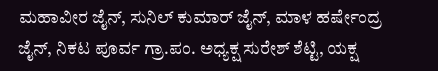ಮಹಾವೀರ ಜೈನ್‌, ಸುನಿಲ್‌ ಕುಮಾರ್‌ ಜೈನ್‌, ಮಾಳ ಹರ್ಷೇಂದ್ರ ಜೈನ್‌, ನಿಕಟ ಪೂರ್ವ ಗ್ರಾ.ಪಂ. ಅಧ್ಯಕ್ಷ ಸುರೇಶ್‌ ಶೆಟ್ಟಿ, ಯಕ್ಷ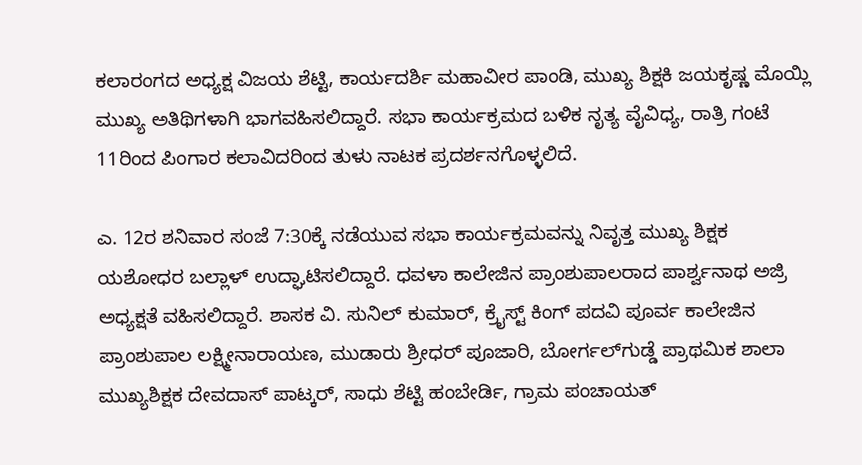ಕಲಾರಂಗದ ಅಧ್ಯಕ್ಷ ವಿಜಯ ಶೆಟ್ಟಿ, ಕಾರ್ಯದರ್ಶಿ ಮಹಾವೀರ ಪಾಂಡಿ, ಮುಖ್ಯ ಶಿಕ್ಷಕಿ ಜಯಕೃಷ್ಣ ಮೊಯ್ಲಿ ಮುಖ್ಯ ಅತಿಥಿಗಳಾಗಿ ಭಾಗವಹಿಸಲಿದ್ದಾರೆ. ಸಭಾ ಕಾರ್ಯಕ್ರಮದ ಬಳಿಕ ನೃತ್ಯ ವೈವಿಧ್ಯ, ರಾತ್ರಿ ಗಂಟೆ 11ರಿಂದ ಪಿಂಗಾರ ಕಲಾವಿದರಿಂದ ತುಳು ನಾಟಕ ಪ್ರದರ್ಶನಗೊಳ್ಳಲಿದೆ.

ಎ. 12ರ ಶನಿವಾರ ಸಂಜೆ 7:30ಕ್ಕೆ ನಡೆಯುವ ಸಭಾ ಕಾರ್ಯಕ್ರಮವನ್ನು ನಿವೃತ್ತ ಮುಖ್ಯ ಶಿಕ್ಷಕ ಯಶೋಧರ ಬಲ್ಲಾಳ್‌ ಉದ್ಘಾಟಿಸಲಿದ್ದಾರೆ. ಧವಳಾ ಕಾಲೇಜಿನ ಪ್ರಾಂಶುಪಾಲರಾದ ಪಾರ್ಶ್ವನಾಥ ಅಜ್ರಿ ಅಧ್ಯಕ್ಷತೆ ವಹಿಸಲಿದ್ದಾರೆ. ಶಾಸಕ ವಿ. ಸುನಿಲ್‌ ಕುಮಾರ್‌, ಕ್ರೈಸ್ಟ್‌ ಕಿಂಗ್‌ ಪದವಿ ಪೂರ್ವ ಕಾಲೇಜಿನ ಪ್ರಾಂಶುಪಾಲ ಲಕ್ಷ್ಮೀನಾರಾಯಣ, ಮುಡಾರು ಶ್ರೀಧರ್‌ ಪೂಜಾರಿ, ಬೋರ್ಗಲ್‌ಗುಡ್ಡೆ ಪ್ರಾಥಮಿಕ ಶಾಲಾ ಮುಖ್ಯಶಿಕ್ಷಕ ದೇವದಾಸ್‌ ಪಾಟ್ಕರ್‌, ಸಾಧು ಶೆಟ್ಟಿ ಹಂಬೇರ್ಡಿ, ಗ್ರಾಮ ಪಂಚಾಯತ್‌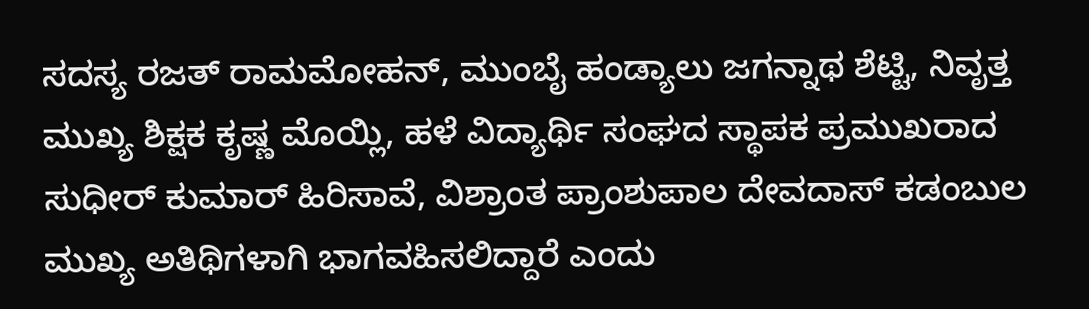ಸದಸ್ಯ ರಜತ್‌ ರಾಮಮೋಹನ್‌, ಮುಂಬೈ ಹಂಡ್ಯಾಲು ಜಗನ್ನಾಥ ಶೆಟ್ಟಿ, ನಿವೃತ್ತ ಮುಖ್ಯ ಶಿಕ್ಷಕ ಕೃಷ್ಣ ಮೊಯ್ಲಿ, ಹಳೆ ವಿದ್ಯಾರ್ಥಿ ಸಂಘದ ಸ್ಥಾಪಕ ಪ್ರಮುಖರಾದ ಸುಧೀರ್‌ ಕುಮಾರ್‌ ಹಿರಿಸಾವೆ, ವಿಶ್ರಾಂತ ಪ್ರಾಂಶುಪಾಲ ದೇವದಾಸ್‌ ಕಡಂಬುಲ ಮುಖ್ಯ ಅತಿಥಿಗಳಾಗಿ ಭಾಗವಹಿಸಲಿದ್ದಾರೆ ಎಂದು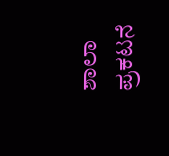ಶಾಲಾ ಪ್ರಕಟನೆ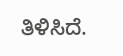ತಿಳಿಸಿದೆ.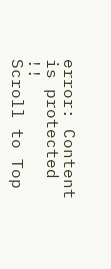error: Content is protected !!
Scroll to Top